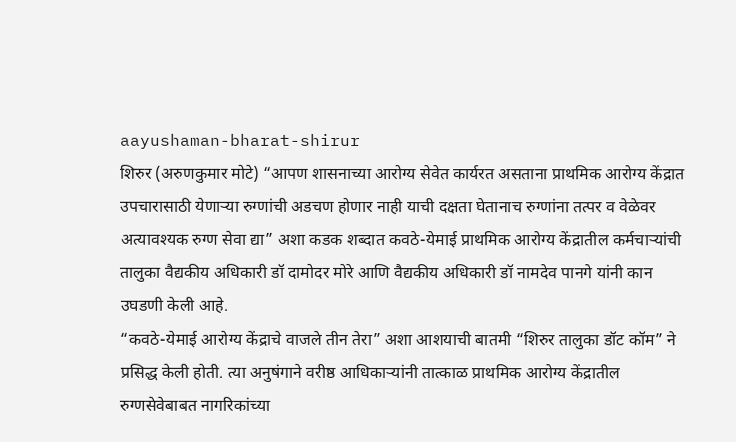aayushaman-bharat-shirur
शिरुर (अरुणकुमार मोटे) “आपण शासनाच्या आरोग्य सेवेत कार्यरत असताना प्राथमिक आरोग्य केंद्रात उपचारासाठी येणाऱ्या रुग्णांची अडचण होणार नाही याची दक्षता घेतानाच रुग्णांना तत्पर व वेळेवर अत्यावश्यक रुग्ण सेवा द्या” अशा कडक शब्दात कवठे-येमाई प्राथमिक आरोग्य केंद्रातील कर्मचाऱ्यांची तालुका वैद्यकीय अधिकारी डॉ दामोदर मोरे आणि वैद्यकीय अधिकारी डॉ नामदेव पानगे यांनी कान उघडणी केली आहे.
“कवठे-येमाई आरोग्य केंद्राचे वाजले तीन तेरा” अशा आशयाची बातमी “शिरुर तालुका डॉट कॉम” ने प्रसिद्ध केली होती. त्या अनुषंगाने वरीष्ठ आधिकाऱ्यांनी तात्काळ प्राथमिक आरोग्य केंद्रातील रुग्णसेवेबाबत नागरिकांच्या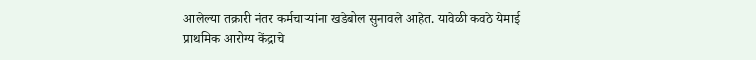आलेल्या तक्रारी नंतर कर्मचाऱ्यांना खडेबोल सुनावले आहेत. यावेळी कवठे येमाई प्राथमिक आरोग्य केंद्राचे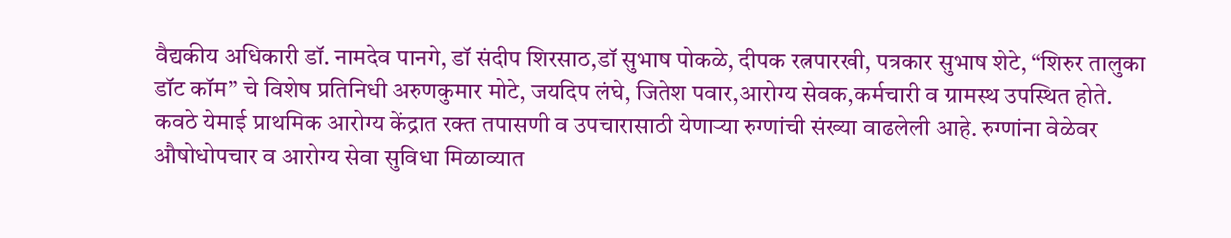वैद्यकीय अधिकारी डॉ. नामदेव पानगे, डॉ संदीप शिरसाठ,डॉ सुभाष पोकळे, दीपक रत्नपारखी, पत्रकार सुभाष शेटे, “शिरुर तालुका डॉट कॉम” चे विशेष प्रतिनिधी अरुणकुमार मोटे, जयदिप लंघे, जितेश पवार,आरोग्य सेवक,कर्मचारी व ग्रामस्थ उपस्थित होते.
कवठे येमाई प्राथमिक आरोग्य केंद्रात रक्त तपासणी व उपचारासाठी येणाऱ्या रुग्णांची संख्या वाढलेली आहे. रुग्णांना वेळेवर औषोधोपचार व आरोग्य सेवा सुविधा मिळाव्यात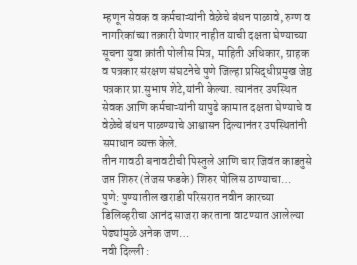म्हणून सेवक व कर्मचाऱ्यांनी वेळेचे बंधन पाळावे, रुग्ण व नागरिकांच्या तक्रारी येणार नाहीत याची दक्षता घेण्याच्या सूचना युवा क्रांती पोलीस मित्र, माहिती अधिकार, ग्राहक व पत्रकार संरक्षण संघटनेचे पुणे जिल्हा प्रसिद्धीप्रमुख जेष्ठ पत्रकार प्रा.सुभाष शेटे,यांनी केल्या. त्यानंतर उपस्थित सेवक आणि कर्मचाऱ्यांनी यापुढे कामात दक्षता घेण्याचे व वेळेचे बंधन पाळण्याचे आश्वासन दिल्यानंतर उपस्थितांनी समाधान व्यक्त केले.
तीन गावठी बनावटीची पिस्तुले आणि चार जिवंत काडतुसे जप्त शिरुर (तेजस फडके) शिरुर पोलिस ठाण्याचा…
पुणे: पुण्यातील खराडी परिसरात नवीन कारच्या डिलिव्हरीचा आनंद साजरा करताना वाटण्यात आलेल्या पेढ्यांमुळे अनेक जण…
नवी दिल्ली :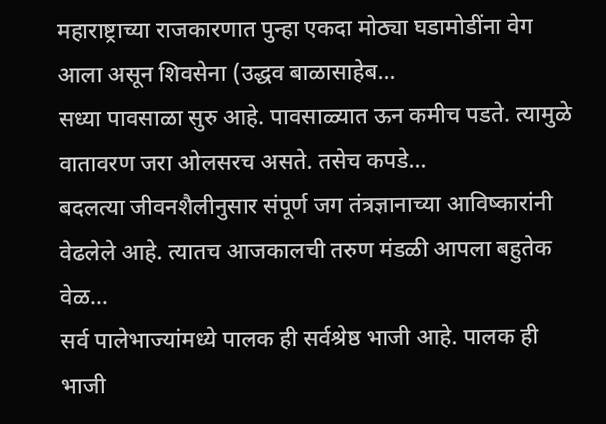महाराष्ट्राच्या राजकारणात पुन्हा एकदा मोठ्या घडामोडींना वेग आला असून शिवसेना (उद्धव बाळासाहेब…
सध्या पावसाळा सुरु आहे. पावसाळ्यात ऊन कमीच पडते. त्यामुळे वातावरण जरा ओलसरच असते. तसेच कपडे…
बदलत्या जीवनशैलीनुसार संपूर्ण जग तंत्रज्ञानाच्या आविष्कारांनी वेढलेले आहे. त्यातच आजकालची तरुण मंडळी आपला बहुतेक वेळ…
सर्व पालेभाज्यांमध्ये पालक ही सर्वश्रेष्ठ भाजी आहे. पालक ही भाजी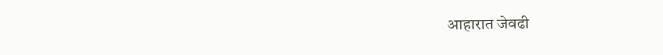आहारात जेवढी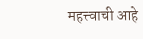महत्त्वाची आहे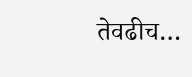तेवढीच…